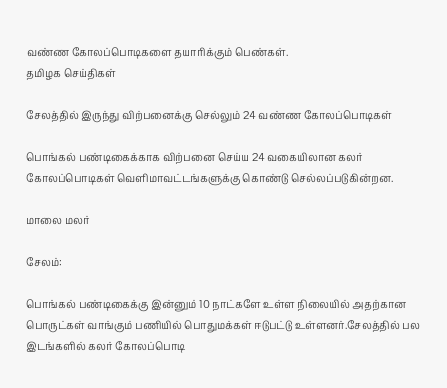வண்ண கோலப்பொடிகளை தயாரிக்கும் பெண்கள்.
தமிழக செய்திகள்

சேலத்தில் இருந்து விற்பனைக்கு செல்லும் 24 வண்ண கோலப்பொடிகள்

பொங்கல் பண்டிகைக்காக விற்பனை செய்ய 24 வகையிலான கலர் கோலப்பொடிகள் வெளிமாவட்டங்களுக்கு கொண்டு செல்லப்படுகின்றன.

மாலை மலர்

சேலம்:

பொங்கல் பண்டிகைக்கு இன்னும் 10 நாட்களே உள்ள நிலையில் அதற்கான பொருட்கள் வாங்கும் பணியில் பொதுமக்கள் ஈடுபட்டு உள்ளனர்.சேலத்தில் பல இடங்களில் கலர் கோலப்பொடி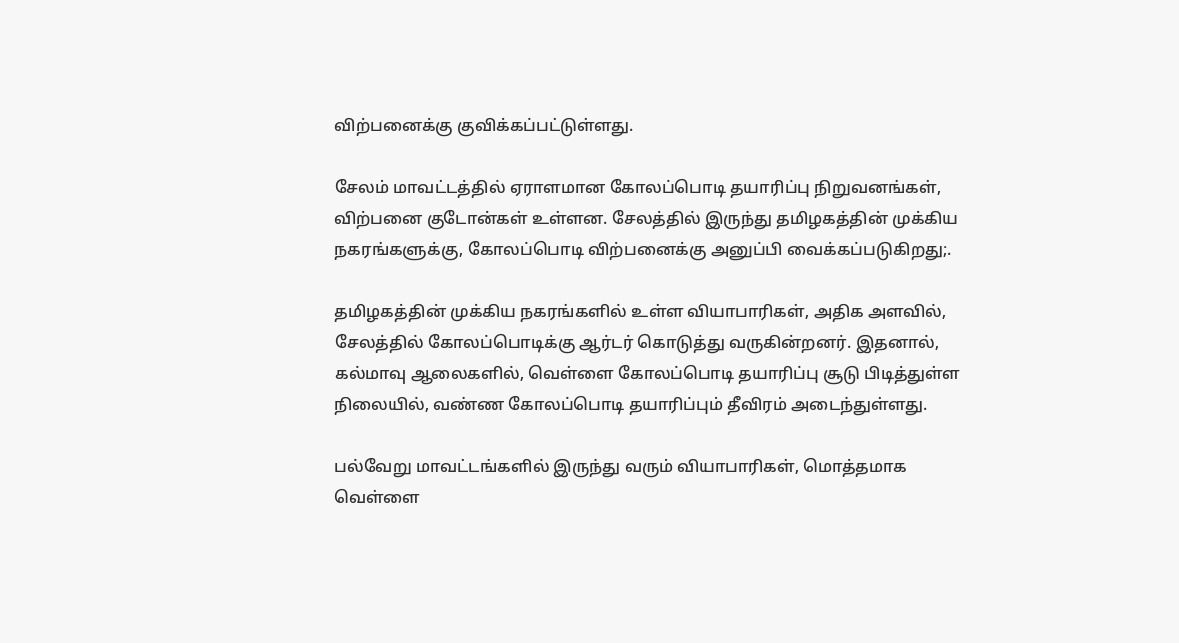விற்பனைக்கு குவிக்கப்பட்டுள்ளது.

சேலம் மாவட்டத்தில் ஏராளமான கோலப்பொடி தயாரிப்பு நிறுவனங்கள், விற்பனை குடோன்கள் உள்ளன. சேலத்தில் இருந்து தமிழகத்தின் முக்கிய நகரங்களுக்கு, கோலப்பொடி விற்பனைக்கு அனுப்பி வைக்கப்படுகிறது;.

தமிழகத்தின் முக்கிய நகரங்களில் உள்ள வியாபாரிகள், அதிக அளவில், சேலத்தில் கோலப்பொடிக்கு ஆர்டர் கொடுத்து வருகின்றனர். இதனால், கல்மாவு ஆலைகளில், வெள்ளை கோலப்பொடி தயாரிப்பு சூடு பிடித்துள்ள நிலையில், வண்ண கோலப்பொடி தயாரிப்பும் தீவிரம் அடைந்துள்ளது.

பல்வேறு மாவட்டங்களில் இருந்து வரும் வியாபாரிகள், மொத்தமாக வெள்ளை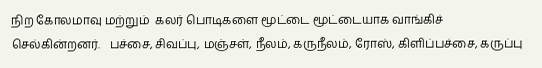நிற கோலமாவு மற்றும்  கலர் பொடிகளை மூட்டை மூட்டையாக வாங்கிச் செல்கின்றனர்.   பச்சை, சிவப்பு, மஞ்சள், நீலம், கருநீலம், ரோஸ், கிளிப்பச்சை, கருப்பு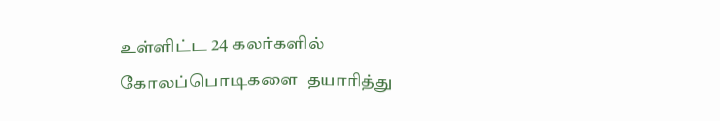உள்ளிட்ட 24 கலர்களில் கோலப்பொடிகளை  தயாரித்து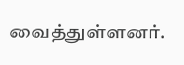வைத்துள்ளனர்.